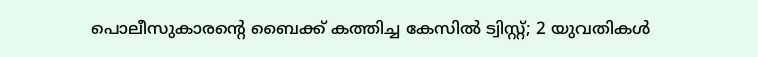പൊലീസുകാരന്റെ ബൈക്ക് കത്തിച്ച കേസില്‍ ട്വിസ്റ്റ്; 2 യുവതികള്‍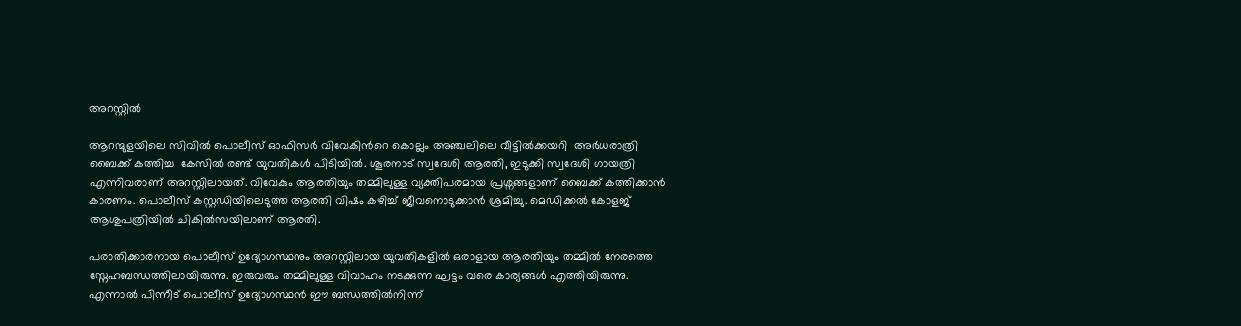അറസ്റ്റില്‍

ആറന്മുളയിലെ സിവില്‍ പൊലീസ് ഓഫിസര്‍ വിവേകിന്‍റെ കൊല്ലം അഞ്ചലിലെ വീട്ടില്‍ക്കയറി  അര്‍ധരാത്രി ബൈക്ക് കത്തിച്ച  കേസില്‍ രണ്ട് യുവതികള്‍ പിടിയില്‍. ശൂരനാട് സ്വദേശി ആരതി, ഇടുക്കി സ്വദേശി ഗായത്രി എന്നിവരാണ് അറസ്റ്റിലായത്. വിവേകും ആരതിയും തമ്മിലുള്ള വ്യക്തിപരമായ പ്രശ്നങ്ങളാണ് ബൈക്ക് കത്തിക്കാന്‍ കാരണം. പൊലീസ് കസ്റ്റഡിയിലെടുത്ത ആരതി വിഷം കഴിച്ച് ജീവനൊടുക്കാന്‍ ശ്രമിച്ചു. മെഡിക്കല്‍ കോളജ് ആശുപത്രിയില്‍ ചികില്‍സയിലാണ് ആരതി.

പരാതിക്കാരനായ പൊലീസ് ഉദ്യോഗസ്ഥനും അറസ്റ്റിലായ യുവതികളിൽ ഒരാളായ ആരതിയും തമ്മിൽ നേരത്തെ സ്നേഹബന്ധത്തിലായിരുന്നു. ഇരുവരും തമ്മിലുള്ള വിവാഹം നടക്കുന്ന ഘട്ടം വരെ കാര്യങ്ങൾ എത്തിയിരുന്നു. എന്നാൽ പിന്നീട് പൊലീസ് ഉദ്യോഗസ്ഥൻ ഈ ബന്ധത്തിൽനിന്ന്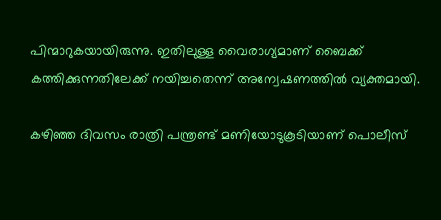പിന്മാറുകയായിരുന്നു. ഇതിലുള്ള വൈരാഗ്യമാണ് ബൈക്ക് കത്തിക്കുന്നതിലേക്ക് നയിച്ചതെന്ന് അന്വേഷണത്തിൽ വ്യക്തമായി.

കഴിഞ്ഞ ദിവസം രാത്രി പന്ത്രണ്ട് മണിയോടുകൂടിയാണ് പൊലീസ്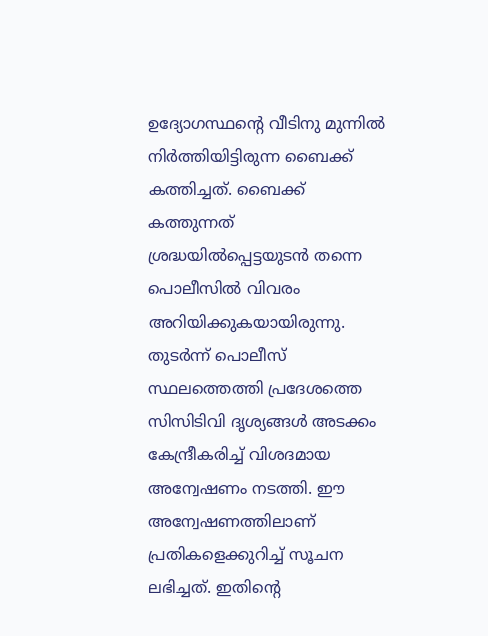ഉദ്യോഗസ്ഥന്റെ വീടിനു മുന്നിൽ നിർത്തിയിട്ടിരുന്ന ബൈക്ക് കത്തിച്ചത്. ബൈക്ക് കത്തുന്നത് ശ്രദ്ധയിൽപ്പെട്ടയുടൻ തന്നെ പൊലീസിൽ വിവരം അറിയിക്കുകയായിരുന്നു. തുടർന്ന് പൊലീസ് സ്ഥലത്തെത്തി പ്രദേശത്തെ സിസിടിവി ദൃശ്യങ്ങൾ അടക്കം കേന്ദ്രീകരിച്ച് വിശദമായ അന്വേഷണം നടത്തി. ഈ അന്വേഷണത്തിലാണ് പ്രതികളെക്കുറിച്ച് സൂചന ലഭിച്ചത്. ഇതിന്റെ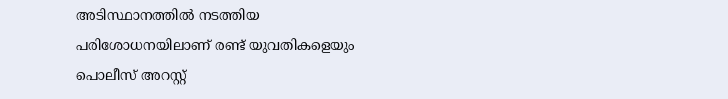അടിസ്ഥാനത്തിൽ നടത്തിയ പരിശോധനയിലാണ് രണ്ട് യുവതികളെയും പൊലീസ് അറസ്റ്റ്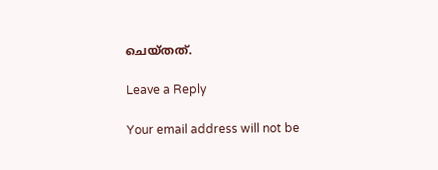ചെയ്തത്.

Leave a Reply

Your email address will not be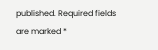published. Required fields are marked *